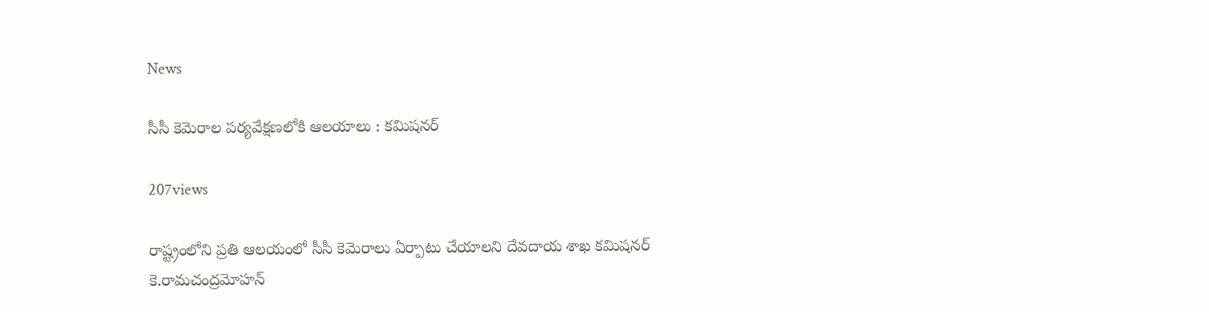News

సీసీ కెమెరాల పర్యవేక్షణలోకి ఆలయాలు : కమిషనర్‌

207views

రాష్ట్రంలోని ప్రతి ఆలయంలో సీసీ కెమెరాలు ఏర్పాటు చేయాలని దేవదాయ శాఖ కమిషనర్‌ కె.రామచంద్రమోహన్‌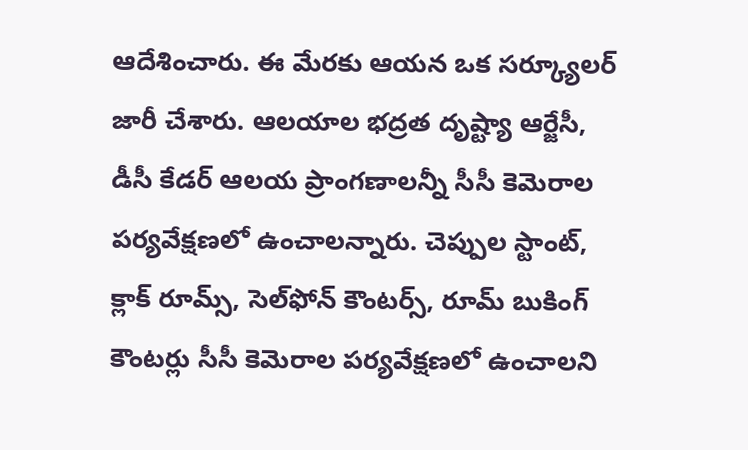ఆదేశించారు. ఈ మేరకు ఆయన ఒక సర్క్యూలర్‌ జారీ చేశారు. ఆలయాల భద్రత దృష్ట్యా ఆర్జేసీ, డీసీ కేడర్‌ ఆలయ ప్రాంగణాలన్నీ సీసీ కెమెరాల పర్యవేక్షణలో ఉంచాలన్నారు. చెప్పుల స్టాంట్‌, క్లాక్‌ రూమ్స్‌, సెల్‌ఫోన్‌ కౌంటర్స్‌, రూమ్‌ బుకింగ్‌ కౌంటర్లు సీసీ కెమెరాల పర్యవేక్షణలో ఉంచాలని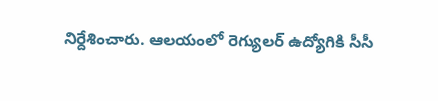నిర్దేశించారు. ఆలయంలో రెగ్యులర్‌ ఉద్యోగికి సీసీ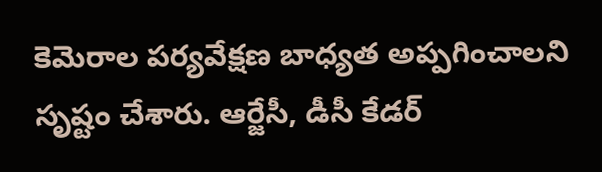కెమెరాల పర్యవేక్షణ బాధ్యత అప్పగించాలని సృష్టం చేశారు. ఆర్జేసీ, డీసీ కేడర్‌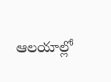ఆలయాల్లో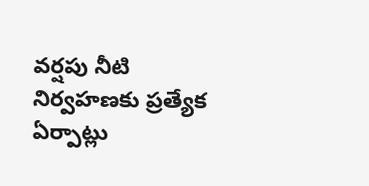వర్షపు నీటి నిర్వహణకు ప్రత్యేక ఏర్పాట్లు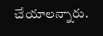చేయాలన్నారు.